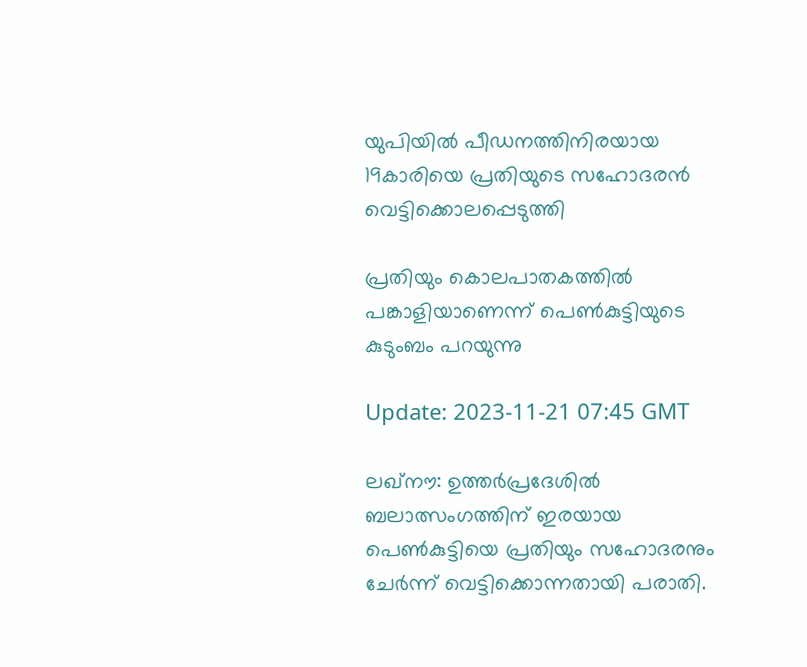യുപിയില്‍ പീഡനത്തിനിരയായ 19കാരിയെ പ്രതിയുടെ സഹോദരന്‍ വെട്ടിക്കൊലപ്പെടുത്തി

പ്രതിയും കൊലപാതകത്തിൽ പങ്കാളിയാണെന്ന് പെൺകുട്ടിയുടെ കുടുംബം പറയുന്നു

Update: 2023-11-21 07:45 GMT

ലഖ്നൗ: ഉത്തർപ്രദേശിൽ ബലാത്സംഗത്തിന് ഇരയായ പെൺകുട്ടിയെ പ്രതിയും സഹോദരനും ചേര്‍ന്ന് വെട്ടിക്കൊന്നതായി പരാതി.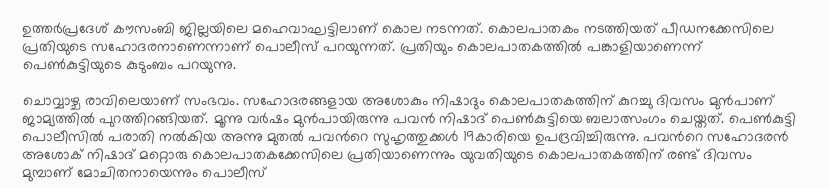ഉത്തർപ്രദേശ് കൗസംബി ജില്ലയിലെ മഹെവാഘട്ടിലാണ് കൊല നടന്നത്. കൊലപാതകം നടത്തിയത് പീഡനക്കേസിലെ പ്രതിയുടെ സഹോദരനാണെന്നാണ് പൊലീസ് പറയുന്നത്. പ്രതിയും കൊലപാതകത്തിൽ പങ്കാളിയാണെന്ന് പെൺകുട്ടിയുടെ കുടുംബം പറയുന്നു.

ചൊവ്വാഴ്ച രാവിലെയാണ് സംഭവം. സഹോദരങ്ങളായ അശോകും നിഷാദും കൊലപാതകത്തിന് കുറച്ചു ദിവസം മുന്‍പാണ് ജാമ്യത്തില്‍ പുറത്തിറങ്ങിയത്. മൂന്നു വര്‍ഷം മുന്‍പായിരുന്നു പവന്‍ നിഷാദ് പെണ്‍കുട്ടിയെ ബലാത്സംഗം ചെയ്തത്. പെണ്‍കുട്ടി പൊലീസില്‍ പരാതി നല്‍കിയ അന്നു മുതല്‍ പവന്‍റെ സുഹൃത്തുക്കള്‍ 19കാരിയെ ഉപദ്രവിച്ചിരുന്നു. പവന്‍റെ സഹോദരൻ അശോക് നിഷാദ് മറ്റൊരു കൊലപാതകക്കേസിലെ പ്രതിയാണെന്നും യുവതിയുടെ കൊലപാതകത്തിന് രണ്ട് ദിവസം മുമ്പാണ് മോചിതനായെന്നും പൊലീസ്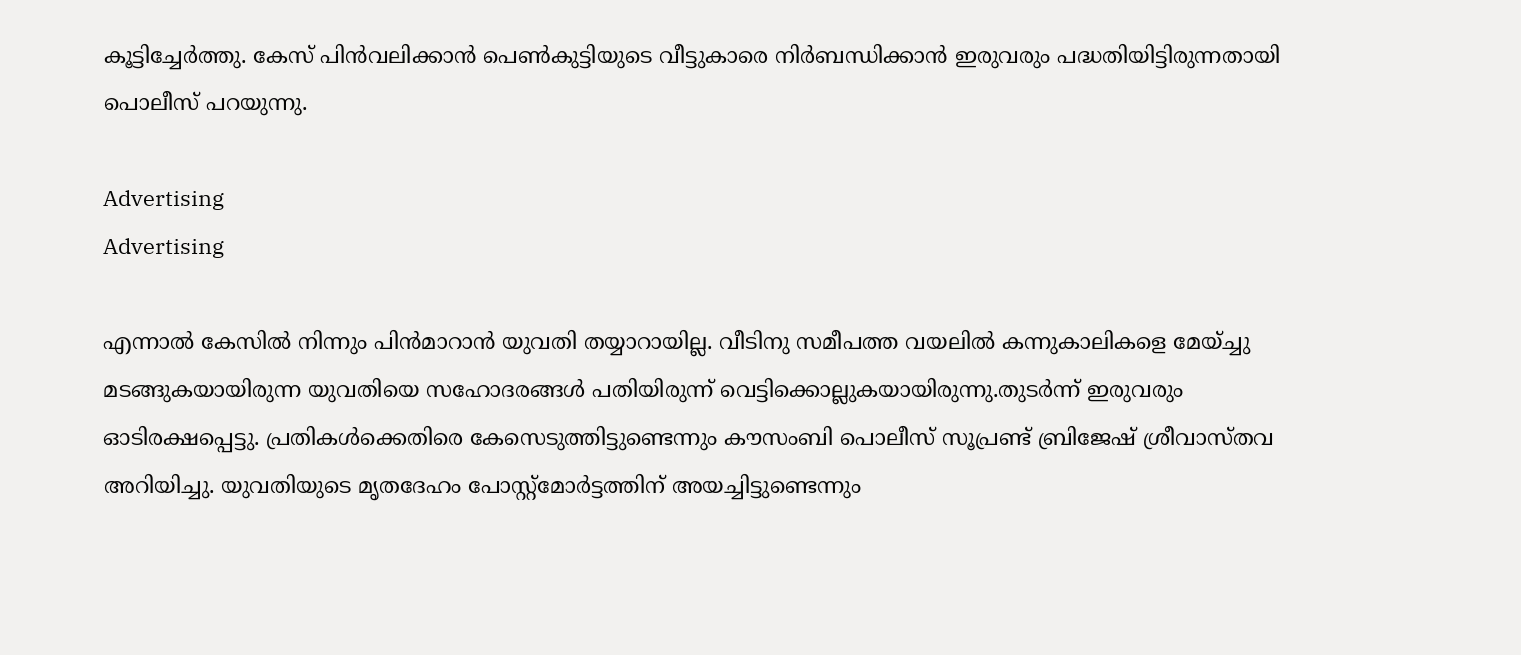കൂട്ടിച്ചേർത്തു. കേസ് പിന്‍വലിക്കാന്‍ പെണ്‍കുട്ടിയുടെ വീട്ടുകാരെ നിര്‍ബന്ധിക്കാന്‍ ഇരുവരും പദ്ധതിയിട്ടിരുന്നതായി പൊലീസ് പറയുന്നു.

Advertising
Advertising

എന്നാല്‍ കേസില്‍ നിന്നും പിന്‍മാറാന്‍ യുവതി തയ്യാറായില്ല. വീടിനു സമീപത്ത വയലില്‍ കന്നുകാലികളെ മേയ്ച്ചു മടങ്ങുകയായിരുന്ന യുവതിയെ സഹോദരങ്ങൾ പതിയിരുന്ന് വെട്ടിക്കൊല്ലുകയായിരുന്നു.തുടര്‍ന്ന് ഇരുവരും ഓടിരക്ഷപ്പെട്ടു. പ്രതികൾക്കെതിരെ കേസെടുത്തിട്ടുണ്ടെന്നും കൗസംബി പൊലീസ് സൂപ്രണ്ട് ബ്രിജേഷ് ശ്രീവാസ്തവ അറിയിച്ചു. യുവതിയുടെ മൃതദേഹം പോസ്റ്റ്‌മോർട്ടത്തിന് അയച്ചിട്ടുണ്ടെന്നും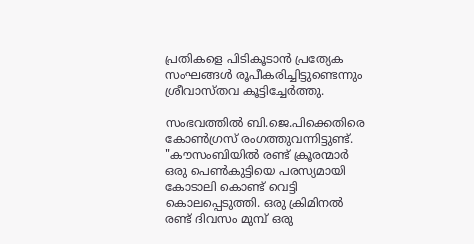പ്രതികളെ പിടികൂടാൻ പ്രത്യേക സംഘങ്ങൾ രൂപീകരിച്ചിട്ടുണ്ടെന്നും ശ്രീവാസ്തവ കൂട്ടിച്ചേർത്തു.

സംഭവത്തില്‍ ബി.ജെ.പിക്കെതിരെ കോണ്‍ഗ്രസ് രംഗത്തുവന്നിട്ടുണ്ട്. "കൗസംബിയിൽ രണ്ട് ക്രൂരന്മാർ ഒരു പെൺകുട്ടിയെ പരസ്യമായി കോടാലി കൊണ്ട് വെട്ടി കൊലപ്പെടുത്തി. ഒരു ക്രിമിനൽ രണ്ട് ദിവസം മുമ്പ് ഒരു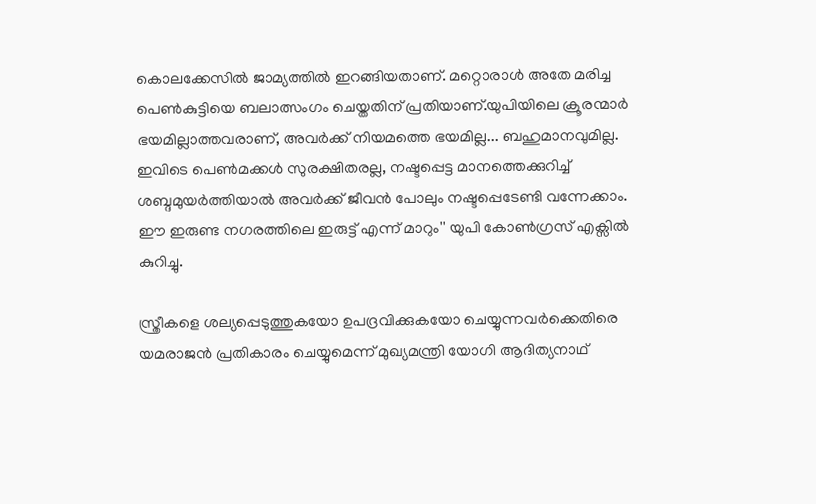കൊലക്കേസിൽ ജാമ്യത്തിൽ ഇറങ്ങിയതാണ്. മറ്റൊരാൾ അതേ മരിച്ച പെൺകുട്ടിയെ ബലാത്സംഗം ചെയ്തതിന് പ്രതിയാണ്.യുപിയിലെ ക്രൂരന്മാർ ഭയമില്ലാത്തവരാണ്, അവർക്ക് നിയമത്തെ ഭയമില്ല... ബഹുമാനവുമില്ല. ഇവിടെ പെൺമക്കൾ സുരക്ഷിതരല്ല, നഷ്ടപ്പെട്ട മാനത്തെക്കുറിച്ച് ശബ്ദമുയർത്തിയാൽ അവർക്ക് ജീവൻ പോലും നഷ്ടപ്പെടേണ്ടി വന്നേക്കാം. ഈ ഇരുണ്ട നഗരത്തിലെ ഇരുട്ട് എന്ന് മാറും'' യുപി കോണ്‍ഗ്രസ് എക്സില്‍ കുറിച്ചു.

സ്ത്രീകളെ ശല്യപ്പെടുത്തുകയോ ഉപദ്രവിക്കുകയോ ചെയ്യുന്നവർക്കെതിരെ യമരാജന്‍ പ്രതികാരം ചെയ്യുമെന്ന് മുഖ്യമന്ത്രി യോഗി ആദിത്യനാഥ്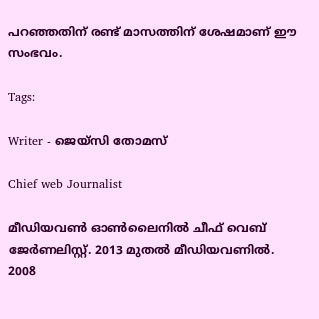പറഞ്ഞതിന് രണ്ട് മാസത്തിന് ശേഷമാണ് ഈ സംഭവം.

Tags:

Writer - ജെയ്സി തോമസ്

Chief web Journalist

മീഡിയവൺ ഓൺലൈനിൽ ചീഫ് വെബ് ജേർണലിസ്റ്റ്. 2013 മുതൽ മീഡിയവണിൽ. 2008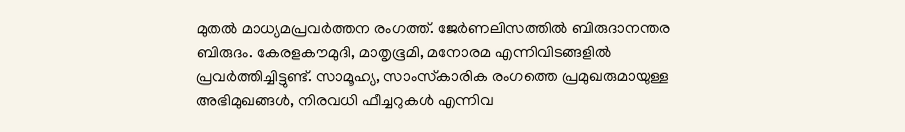മുതൽ മാധ്യമപ്രവർത്തന രംഗത്ത്. ജേർണലിസത്തിൽ ബിരുദാനന്തര ബിരുദം. കേരളകൗമുദി, മാതൃഭൂമി, മനോരമ എന്നിവിടങ്ങളിൽ പ്രവർത്തിച്ചിട്ടുണ്ട്. സാമൂഹ്യ, സാംസ്‌കാരിക രംഗത്തെ പ്രമുഖരുമായുള്ള അഭിമുഖങ്ങൾ, നിരവധി ഫീച്ചറുകൾ എന്നിവ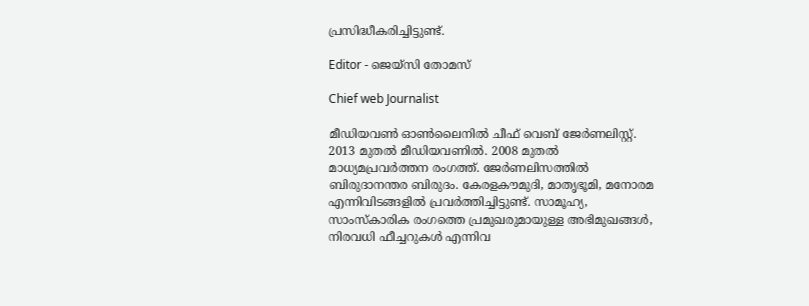പ്രസിദ്ധീകരിച്ചിട്ടുണ്ട്.

Editor - ജെയ്സി തോമസ്

Chief web Journalist

മീഡിയവൺ ഓൺലൈനിൽ ചീഫ് വെബ് ജേർണലിസ്റ്റ്. 2013 മുതൽ മീഡിയവണിൽ. 2008 മുതൽ മാധ്യമപ്രവർത്തന രംഗത്ത്. ജേർണലിസത്തിൽ ബിരുദാനന്തര ബിരുദം. കേരളകൗമുദി, മാതൃഭൂമി, മനോരമ എന്നിവിടങ്ങളിൽ പ്രവർത്തിച്ചിട്ടുണ്ട്. സാമൂഹ്യ, സാംസ്‌കാരിക രംഗത്തെ പ്രമുഖരുമായുള്ള അഭിമുഖങ്ങൾ, നിരവധി ഫീച്ചറുകൾ എന്നിവ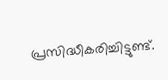പ്രസിദ്ധീകരിച്ചിട്ടുണ്ട്.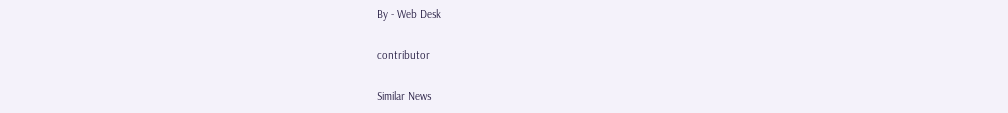By - Web Desk

contributor

Similar News